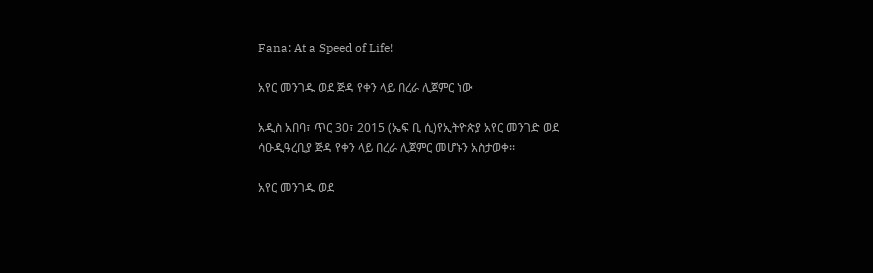Fana: At a Speed of Life!

አየር መንገዱ ወደ ጅዳ የቀን ላይ በረራ ሊጀምር ነው

አዲስ አበባ፣ ጥር 30፣ 2015 (ኤፍ ቢ ሲ)የኢትዮጵያ አየር መንገድ ወደ ሳዑዲዓረቢያ ጅዳ የቀን ላይ በረራ ሊጀምር መሆኑን አስታወቀ፡፡

አየር መንገዱ ወደ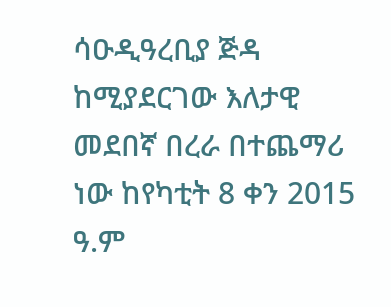ሳዑዲዓረቢያ ጅዳ ከሚያደርገው እለታዊ መደበኛ በረራ በተጨማሪ ነው ከየካቲት 8 ቀን 2015 ዓ.ም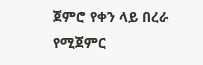ጀምሮ የቀን ላይ በረራ የሚጀምር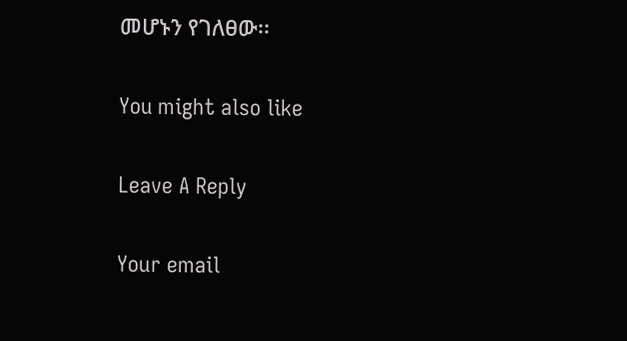መሆኑን የገለፀው፡፡

You might also like

Leave A Reply

Your email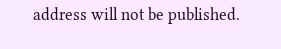address will not be published.